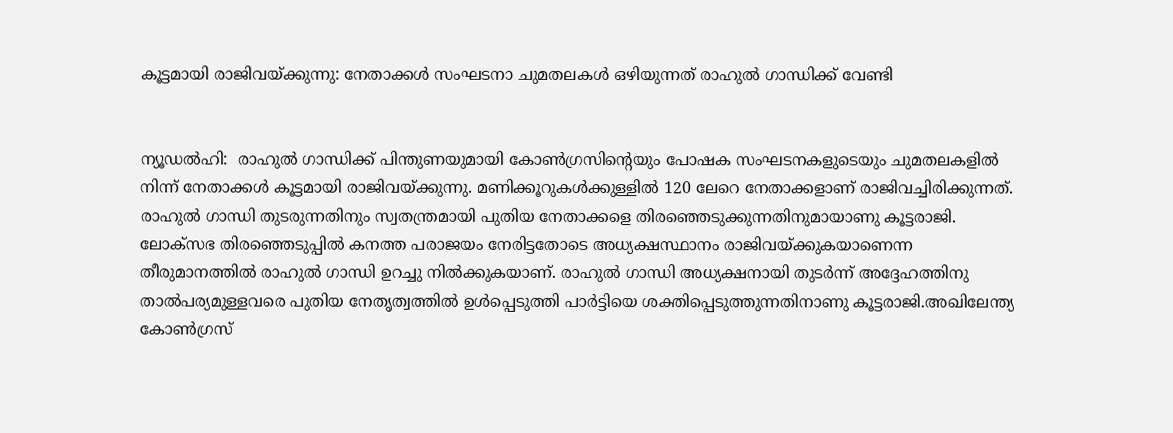കൂട്ടമായി രാജിവയ്ക്കുന്നു: നേതാക്കൾ സംഘടനാ ചുമതലകൾ ഒഴിയുന്നത് രാഹുൽ ഗാന്ധിക്ക് വേണ്ടി


ന്യൂഡൽഹി:  രാഹുൽ ഗാന്ധിക്ക് പിന്തുണയുമായി കോൺഗ്രസിന്റെയും പോഷക സംഘടനകളുടെയും ചുമതലകളിൽ നിന്ന് നേതാക്കൾ കൂട്ടമായി രാജിവയ്ക്കുന്നു. മണിക്കൂറുകൾക്കുള്ളിൽ 120 ലേറെ നേതാക്കളാണ് രാജിവച്ചിരിക്കുന്നത്. രാഹുൽ ഗാന്ധി തുടരുന്നതിനും സ്വതന്ത്രമായി പുതിയ നേതാക്കളെ തിരഞ്ഞെടുക്കുന്നതിനുമായാണു കൂട്ടരാജി. ലോക്സഭ തിരഞ്ഞെടുപ്പിൽ കനത്ത പരാജയം നേരിട്ടതോടെ അധ്യക്ഷസ്ഥാനം രാജിവയ്ക്കുകയാണെന്ന തീരുമാനത്തിൽ രാഹുൽ ഗാന്ധി ഉറച്ചു നിൽക്കുകയാണ്. രാഹുൽ ഗാന്ധി അധ്യക്ഷനായി തുടർന്ന് അദ്ദേഹത്തിനു താൽപര്യമുള്ളവരെ പുതിയ നേതൃത്വത്തിൽ ഉൾപ്പെടുത്തി പാർട്ടിയെ ശക്തിപ്പെടുത്തുന്നതിനാണു കൂട്ടരാജി.അഖിലേന്ത്യ കോൺഗ്രസ്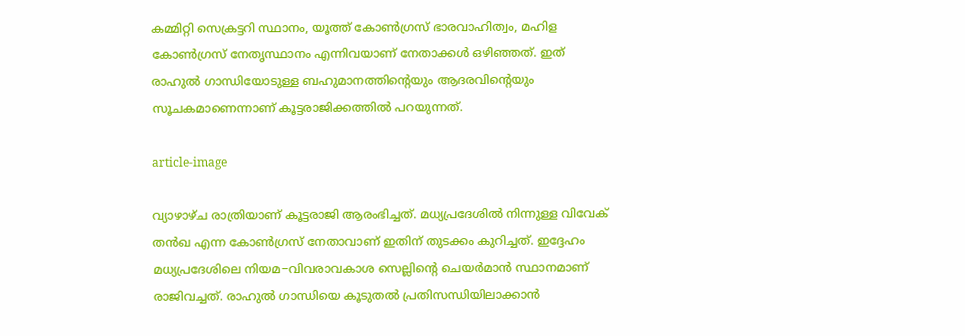കമ്മിറ്റി സെക്രട്ടറി സ്ഥാനം, യൂത്ത് കോൺഗ്രസ് ഭാരവാഹിത്വം, മഹിള കോൺഗ്രസ് നേതൃസ്ഥാനം എന്നിവയാണ് നേതാക്കൾ ഒഴിഞ്ഞത്. ഇത് രാഹുൽ ഗാന്ധിയോടുള്ള ബഹുമാനത്തിന്റെയും ആദരവിന്റെയും സൂചകമാണെന്നാണ് കൂട്ടരാജിക്കത്തിൽ പറയുന്നത്.

article-image

വ്യാഴാഴ്ച രാത്രിയാണ് കൂട്ടരാജി ആരംഭിച്ചത്. മധ്യപ്രദേശിൽ നിന്നുള്ള വിവേക് തൻഖ എന്ന കോൺഗ്രസ് നേതാവാണ് ഇതിന് തുടക്കം കുറിച്ചത്. ഇദ്ദേഹം മധ്യപ്രദേശിലെ നിയമ−വിവരാവകാശ സെല്ലിന്റെ ചെയർമാൻ സ്ഥാനമാണ് രാജിവച്ചത്. രാഹുൽ ഗാന്ധിയെ കൂടുതൽ പ്രതിസന്ധിയിലാക്കാൻ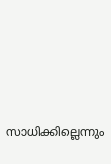സാധിക്കില്ലെന്നും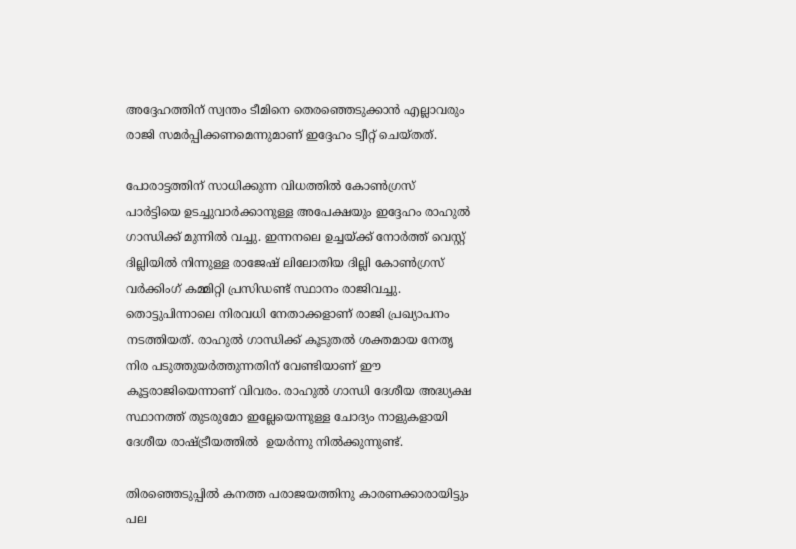അദ്ദേഹത്തിന് സ്വന്തം ടീമിനെ തെരഞ്ഞെടുക്കാൻ എല്ലാവരും രാജി സമർപ്പിക്കണമെന്നുമാണ് ഇദ്ദേഹം ട്വീറ്റ് ചെയ്തത്.

പോരാട്ടത്തിന് സാധിക്കുന്ന വിധത്തിൽ കോൺഗ്രസ് പാർട്ടിയെ ഉടച്ചുവാർക്കാനുള്ള അപേക്ഷയും ഇദ്ദേഹം രാഹുൽ ഗാന്ധിക്ക് മുന്നിൽ വച്ചു. ഇന്നനലെ ഉച്ചയ്ക്ക് നോർത്ത് വെസ്റ്റ് ദില്ലിയിൽ നിന്നുള്ള രാജേഷ് ലിലോതിയ ദില്ലി കോൺഗ്രസ് വർക്കിംഗ് കമ്മിറ്റി പ്രസിഡണ്ട് സ്ഥാനം രാജിവച്ചു. തൊട്ടുപിന്നാലെ നിരവധി നേതാക്കളാണ് രാജി പ്രഖ്യാപനം നടത്തിയത്. രാഹുൽ ഗാന്ധിക്ക് കൂടുതൽ ശക്തമായ നേതൃ നിര പടുത്തുയർത്തുന്നതിന് വേണ്ടിയാണ് ഈ കൂട്ടരാജിയെന്നാണ് വിവരം. രാഹുൽ ഗാന്ധി ദേശീയ അദ്ധ്യക്ഷ സ്ഥാനത്ത് തുടരുമോ ഇല്ലേയെന്നുള്ള ചോദ്യം നാളുകളായി ദേശീയ രാഷ്ട്രീയത്തിൽ  ഉയർന്നു നിൽക്കുന്നുണ്ട്.

തിരഞ്ഞെടുപ്പിൽ കനത്ത പരാജയത്തിനു കാരണക്കാരായിട്ടും പല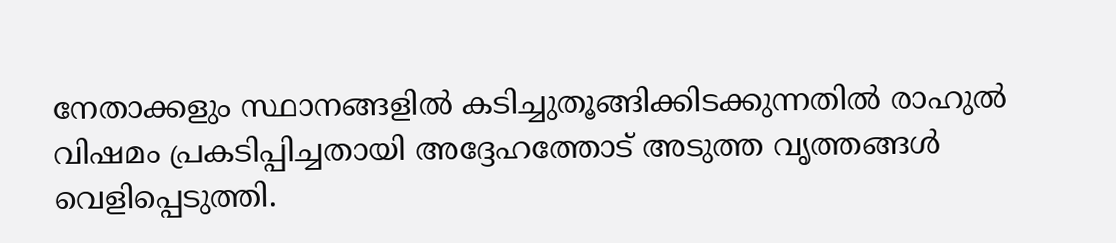നേതാക്കളും സ്ഥാനങ്ങളിൽ കടിച്ചുതൂങ്ങിക്കിടക്കുന്നതിൽ രാഹുൽ വിഷമം പ്രകടിപ്പിച്ചതായി അദ്ദേഹത്തോട് അടുത്ത വൃത്തങ്ങൾ വെളിപ്പെടുത്തി.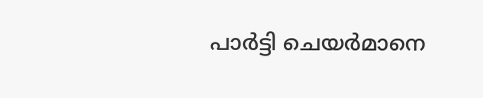പാർട്ടി ചെയർമാനെ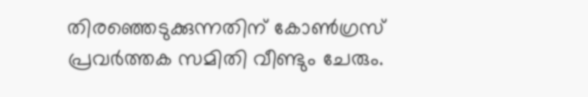തിര‍ഞ്ഞെടുക്കുന്നതിന് കോൺഗ്രസ് പ്രവർത്തക സമിതി വീണ്ടും ചേരും.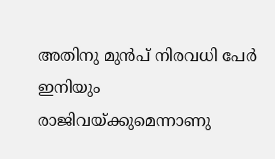അതിനു മുൻപ് നിരവധി പേർ ഇനിയും രാജിവയ്ക്കുമെന്നാണു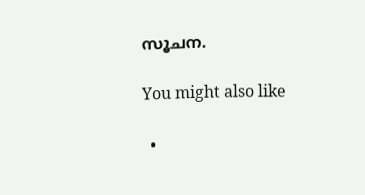സൂചന.

You might also like

  •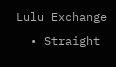Lulu Exchange
  • Straight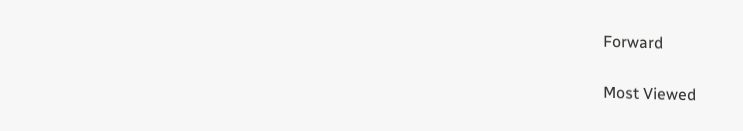Forward

Most Viewed